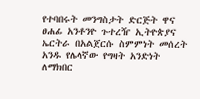የተባበሩት መንግስታት ድርጅት ዋና ፀሐፊ አንቶንዮ ጉተረዥ ኢትዮጵያና ኤርትራ በአልጀርሱ ስምምነት መሰረት አንዱ የሌላኛው የግዛት አንድነት ለማክበር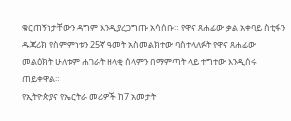ቁርጠኝነታቸውን ዳግም እንዲያረጋግጡ አሳሰቡ። የዋና ጸሐፊው ቃል አቀባይ ስቲፋን ዱጃሪክ የስምምነቱን 25ኛ ዓመት አስመልክተው ባስተላለፉት የዋና ጸሐፊው መልዕክት ሁለቱም ሐገራት ዘላቂ ሰላምን በማምጣት ላይ ተግተው እንዲሰሩ ጠይቀዋል።
የኢትዮጵያና የኤርትራ መሪዎች ከ7 አመታት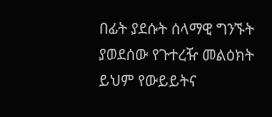በፊት ያደሱት ሰላማዊ ግንኙት ያወደሰው የጉተረዥ መልዕክት ይህም የውይይትና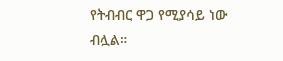የትብብር ዋጋ የሚያሳይ ነው ብሏል።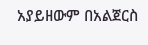አያይዘውም በአልጀርስ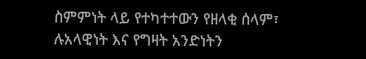ስምምነት ላይ የተካተተውን የዘላቂ ሰላም፣ ሉአላዊነት እና የግዛት አንድነትን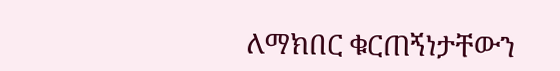ለማክበር ቁርጠኝነታቸውን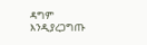ዳግም እንዲያረጋግጡ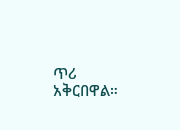ጥሪ አቅርበዋል።